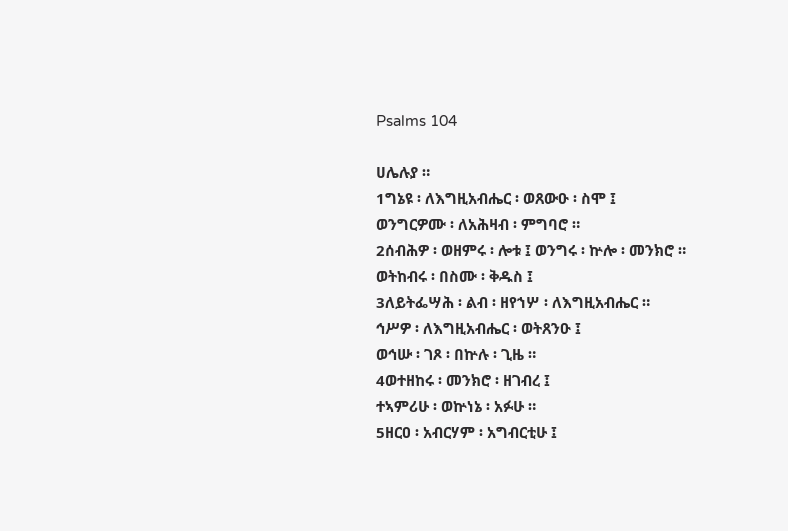Psalms 104

ሀሌሉያ ።
1ግኔዩ ፡ ለእግዚአብሔር ፡ ወጸውዑ ፡ ስሞ ፤
ወንግርዎሙ ፡ ለአሕዛብ ፡ ምግባሮ ።
2ሰብሕዎ ፡ ወዘምሩ ፡ ሎቱ ፤ ወንግሩ ፡ ኵሎ ፡ መንክሮ ።
ወትከብሩ ፡ በስሙ ፡ ቅዱስ ፤
3ለይትፌሣሕ ፡ ልብ ፡ ዘየኀሦ ፡ ለእግዚአብሔር ።
ኅሥዎ ፡ ለእግዚአብሔር ፡ ወትጸንዑ ፤
ወኅሡ ፡ ገጾ ፡ በኵሉ ፡ ጊዜ ።
4ወተዘከሩ ፡ መንክሮ ፡ ዘገብረ ፤
ተኣምሪሁ ፡ ወኵነኔ ፡ አፉሁ ።
5ዘርዐ ፡ አብርሃም ፡ አግብርቲሁ ፤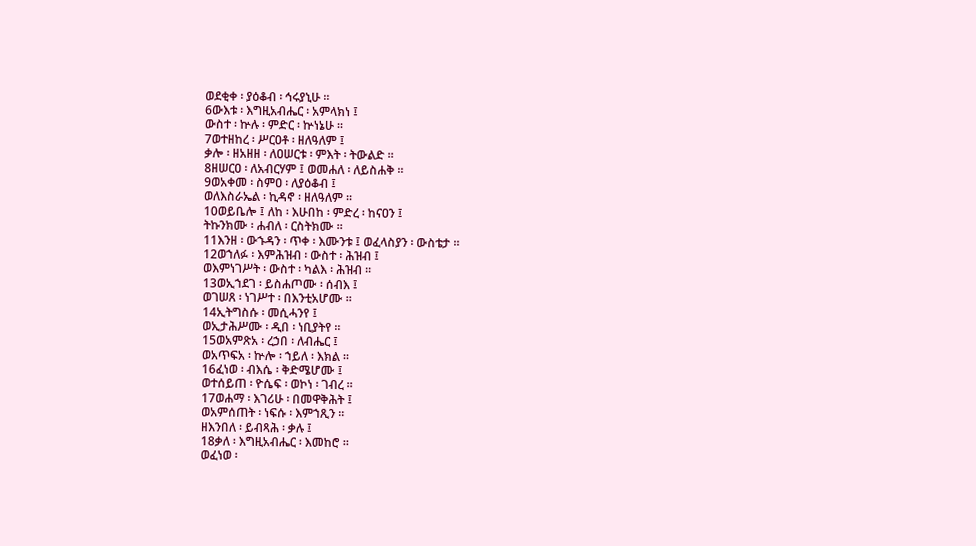ወደቂቀ ፡ ያዕቆብ ፡ ኅሩያኒሁ ።
6ውእቱ ፡ እግዚአብሔር ፡ አምላክነ ፤
ውስተ ፡ ኵሉ ፡ ምድር ፡ ኵነኔሁ ።
7ወተዘከረ ፡ ሥርዐቶ ፡ ዘለዓለም ፤
ቃሎ ፡ ዘአዘዘ ፡ ለዐሠርቱ ፡ ምእት ፡ ትውልድ ።
8ዘሠርዐ ፡ ለአብርሃም ፤ ወመሐለ ፡ ለይስሐቅ ።
9ወአቀመ ፡ ስምዐ ፡ ለያዕቆብ ፤
ወለእስራኤል ፡ ኪዳኖ ፡ ዘለዓለም ።
10ወይቤሎ ፤ ለከ ፡ እሁበከ ፡ ምድረ ፡ ከናዐን ፤
ትኩንክሙ ፡ ሐብለ ፡ ርስትክሙ ።
11እንዘ ፡ ውኁዳን ፡ ጥቀ ፡ እሙንቱ ፤ ወፈላስያን ፡ ውስቴታ ።
12ወኀለፉ ፡ እምሕዝብ ፡ ውስተ ፡ ሕዝብ ፤
ወእምነገሥት ፡ ውስተ ፡ ካልእ ፡ ሕዝብ ።
13ወኢኀደገ ፡ ይስሐጦሙ ፡ ሰብእ ፤
ወገሠጸ ፡ ነገሥተ ፡ በእንቲአሆሙ ።
14ኢትግስሱ ፡ መሲሓንየ ፤
ወኢታሕሥሙ ፡ ዲበ ፡ ነቢያትየ ።
15ወአምጽአ ፡ ረኃበ ፡ ለብሔር ፤
ወአጥፍአ ፡ ኵሎ ፡ ኀይለ ፡ እክል ።
16ፈነወ ፡ ብእሴ ፡ ቅድሜሆሙ ፤
ወተሰይጠ ፡ ዮሴፍ ፡ ወኮነ ፡ ገብረ ።
17ወሐማ ፡ እገሪሁ ፡ በመዋቅሕት ፤
ወአምሰጠት ፡ ነፍሱ ፡ እምኀጺን ።
ዘእንበለ ፡ ይብጻሕ ፡ ቃሉ ፤
18ቃለ ፡ እግዚአብሔር ፡ እመከሮ ።
ወፈነወ ፡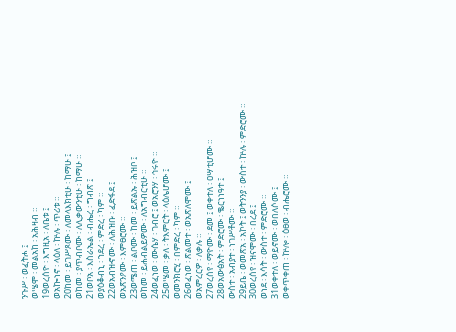ንጉሥ ፡ ወፈትሖ ፤
ወሤሞ ፡ መልአከ ፡ አሕዛብ ።
19ወረሰዮ ፡ እግዚአ ፡ ለቤቱ ፤
ወአኰነኖ ፡ ላዕለ ፡ ኵሉ ፡ ጥሪቱ ።
20ከመ ፡ ይገሥጾሙ ፡ ለመላእክቲሁ ፡ ከማሁ ፤
ወከመ ፡ ያጥብቦሙ ፡ ለሊቃውንቲሁ ፡ ከማሁ ።
21ወቦአ ፡ እስራኤል ፡ ብሔረ ፡ ግብጽ ፤
ወያዕቆብኒ ፡ ኀደረ ፡ ምድረ ፡ ካም ።
22ወአብዝኆሙ ፡ ለሕዝቡ ፡ ፈድፋደ ፤
ወአጽንዖሙ ፡ እምፀሮሙ ።
23ወሜጠ ፡ ልቦሙ ፡ ከመ ፡ ይጽልኡ ፡ ሕዝቦ ፤
ወከመ ፡ ይሐብልይዎሙ ፡ ለአግብርቲሁ ።
24ወፈነወ ፡ ሙሴሃ ፡ ገብሮ ፤ ወአሮንሃ ፡ ኅሩዮ ።
25ወሤመ ፡ ቃለ ፡ ትእምርት ፡ ላዕሌሆሙ ፤
ወመንክሮሂ ፡ በምድረ ፡ ካም ።
26ወፈነወ ፡ ጽልመተ ፡ ወአጽለሞሙ ፤
ወአምረርዎ ፡ ለቃሉ ።
27ወረሰየ ፡ ማዮሙ ፡ ደመ ፤ ወቀተለ ፡ ዐሣቲሆሙ ።
28ወአውፅአት ፡ ምድሮሙ ፡ ቈርነነዓተ ፤
ውስተ ፡ አብያተ ፡ ነገሥቶሙ ።
29ይቤ ፡ ወመጽአ ፡ አኮት ፤ ወትንንያ ፡ ውስተ ፡ ኵሉ ፡ ምድሮሙ ።
30ወረሰየ ፡ ዝናሞሙ ፡ በረደ ፤
ወነደ ፡ እሳት ፡ ውስተ ፡ ምድሮሙ ።
31ወቀተለ ፡ ወይኖሙ ፡ ወበለሶሙ ፤
ወቀጥቀጠ ፡ ኵሎ ፡ ዕፀወ ፡ ብሔሮሙ ።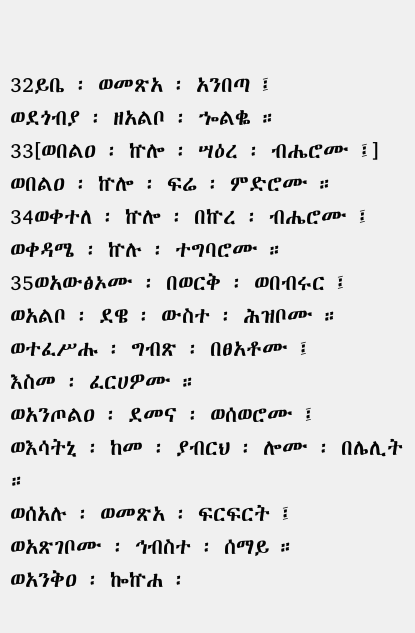32ይቤ ፡ ወመጽአ ፡ አንበጣ ፤
ወደጎብያ ፡ ዘአልቦ ፡ ኈልቈ ።
33[ወበልዐ ፡ ኵሎ ፡ ሣዕረ ፡ ብሔሮሙ ፤]
ወበልዐ ፡ ኵሎ ፡ ፍሬ ፡ ምድሮሙ ።
34ወቀተለ ፡ ኵሎ ፡ በኵረ ፡ ብሔሮሙ ፤
ወቀዳሜ ፡ ኵሉ ፡ ተግባሮሙ ።
35ወአውፅኦሙ ፡ በወርቅ ፡ ወበብሩር ፤
ወአልቦ ፡ ደዌ ፡ ውስተ ፡ ሕዝቦሙ ።
ወተፈሥሑ ፡ ግብጽ ፡ በፀአቶሙ ፤
እስመ ፡ ፈርሀዎሙ ።
ወአንጦልዐ ፡ ደመና ፡ ወሰወሮሙ ፤
ወእሳትኒ ፡ ከመ ፡ ያብርህ ፡ ሎሙ ፡ በሌሊት ።
ወሰአሉ ፡ ወመጽአ ፡ ፍርፍርት ፤
ወአጽገቦሙ ፡ ኅብስተ ፡ ሰማይ ።
ወአንቅዐ ፡ ኰኵሐ ፡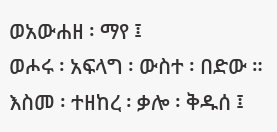ወአውሐዘ ፡ ማየ ፤
ወሖሩ ፡ አፍላግ ፡ ውስተ ፡ በድው ።
እስመ ፡ ተዘከረ ፡ ቃሎ ፡ ቅዱሰ ፤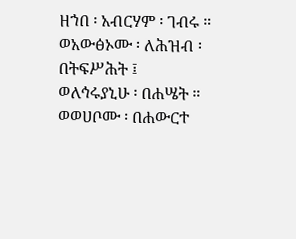ዘኀበ ፡ አብርሃም ፡ ገብሩ ።
ወአውፅኦሙ ፡ ለሕዝብ ፡ በትፍሥሕት ፤
ወለኅሩያኒሁ ፡ በሐሤት ።
ወወሀቦሙ ፡ በሐውርተ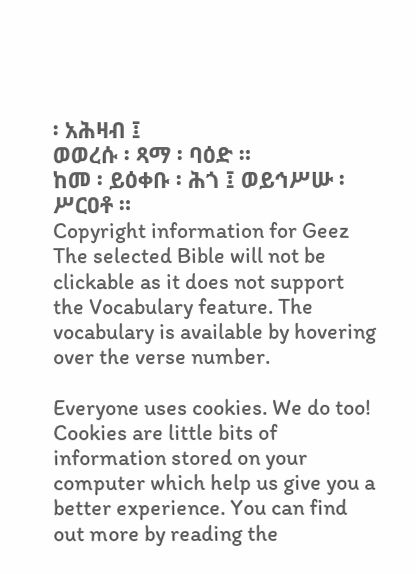፡ አሕዛብ ፤
ወወረሱ ፡ ጻማ ፡ ባዕድ ።
ከመ ፡ ይዕቀቡ ፡ ሕጎ ፤ ወይኅሥሡ ፡ ሥርዐቶ ።
Copyright information for Geez
The selected Bible will not be clickable as it does not support the Vocabulary feature. The vocabulary is available by hovering over the verse number.

Everyone uses cookies. We do too! Cookies are little bits of information stored on your computer which help us give you a better experience. You can find out more by reading the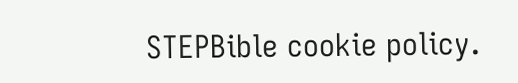STEPBible cookie policy.